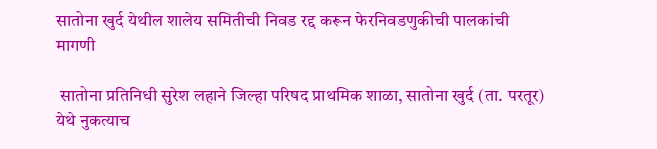सातोना खुर्द येथील शालेय समितीची निवड रद्द करून फेरनिवडणुकीची पालकांची मागणी

 सातोना प्रतिनिधी सुरेश लहाने जिल्हा परिषद प्राथमिक शाळा, सातोना खुर्द (ता. परतूर) येथे नुकत्याच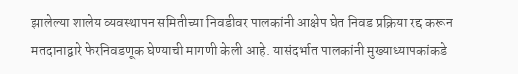झालेल्या शालेय व्यवस्थापन समितीच्या निवडीवर पालकांनी आक्षेप घेत निवड प्रक्रिया रद्द करून मतदानाद्वारे फेरनिवडणूक घेण्याची मागणी केली आहे. यासंदर्भात पालकांनी मुख्याध्यापकांकडे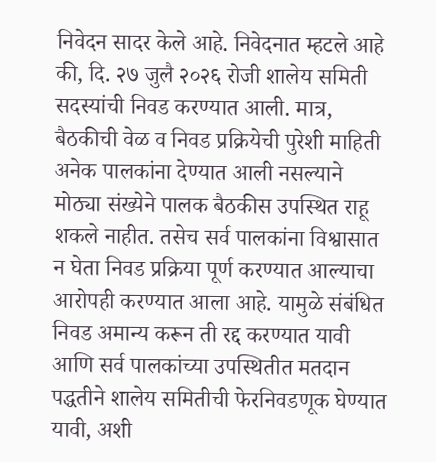निवेदन सादर केले आहे. निवेदनात म्हटले आहे की, दि. २७ जुलै २०२६ रोजी शालेय समिती सदस्यांची निवड करण्यात आली. मात्र, बैठकीची वेळ व निवड प्रक्रियेची पुरेशी माहिती अनेक पालकांना देण्यात आली नसल्याने मोठ्या संख्येने पालक बैठकीस उपस्थित राहू शकले नाहीत. तसेच सर्व पालकांना विश्वासात न घेता निवड प्रक्रिया पूर्ण करण्यात आल्याचा आरोपही करण्यात आला आहे. यामुळे संबंधित निवड अमान्य करून ती रद्द करण्यात यावी आणि सर्व पालकांच्या उपस्थितीत मतदान पद्धतीने शालेय समितीची फेरनिवडणूक घेण्यात यावी, अशी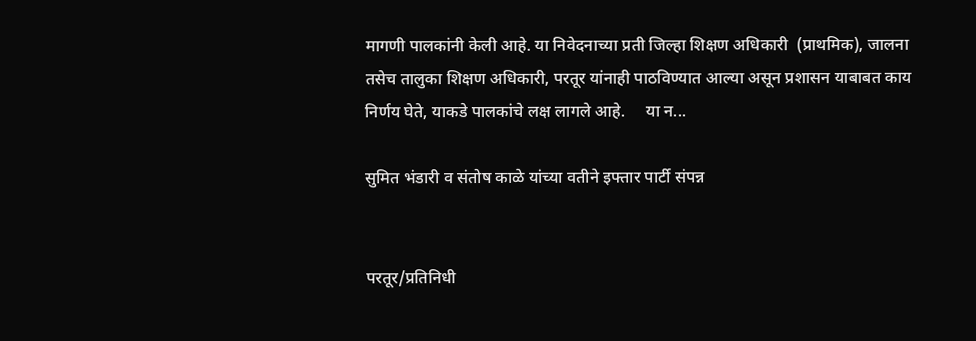मागणी पालकांनी केली आहे. या निवेदनाच्या प्रती जिल्हा शिक्षण अधिकारी  (प्राथमिक), जालना तसेच तालुका शिक्षण अधिकारी, परतूर यांनाही पाठविण्यात आल्या असून प्रशासन याबाबत काय निर्णय घेते, याकडे पालकांचे लक्ष लागले आहे.     या न...

सुमित भंडारी व संतोष काळे यांच्या वतीने इफ्तार पार्टी संपन्न


परतूर/प्रतिनिधी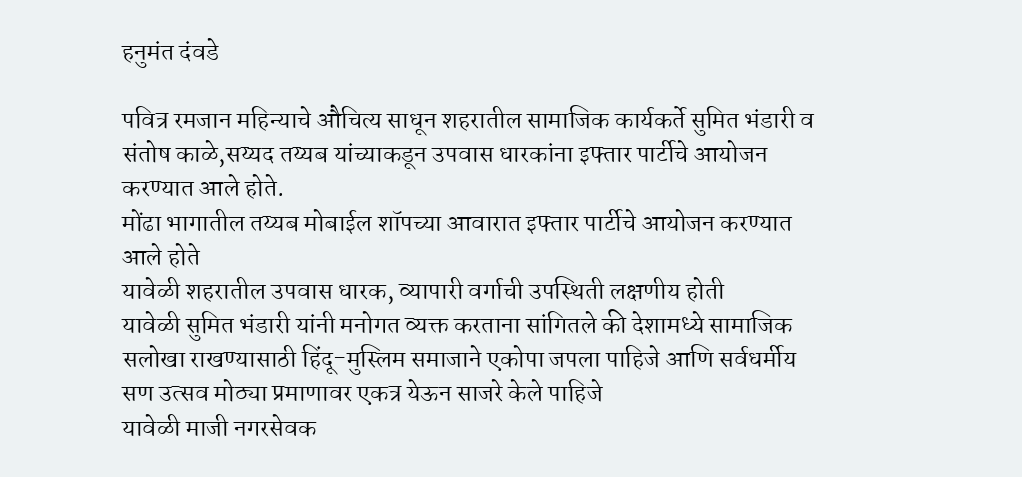हनुमंत दंवडे

पवित्र रमजान महिन्याचे औचित्य साधून शहरातील सामाजिक कार्यकर्ते सुमित भंडारी व संतोष काळे,सय्यद तय्यब यांच्याकडून उपवास धारकांना इफ्तार पार्टीचे आयोजन करण्यात आले होते.
मोंढा भागातील तय्यब मोबाईल शॉपच्या आवारात इफ्तार पार्टीचे आयोजन करण्यात आले होते
यावेळी शहरातील उपवास धारक, व्यापारी वर्गाची उपस्थिती लक्षणीय होती
यावेळी सुमित भंडारी यांनी मनोगत व्यक्त करताना सांगितले की देशामध्ये सामाजिक सलोखा राखण्यासाठी हिंदू-मुस्लिम समाजाने एकोपा जपला पाहिजे आणि सर्वधर्मीय सण उत्सव मोठ्या प्रमाणावर एकत्र येऊन साजरे केले पाहिजे
यावेळी माजी नगरसेवक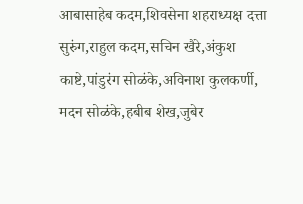आबासाहेब कदम,शिवसेना शहराध्यक्ष दत्ता सुरुंग,राहुल कदम,सचिन खैरे,अंकुश काष्टे,पांडुरंग सोळंके,अविनाश कुलकर्णी, मदन सोळंके,हबीब शेख,जुबेर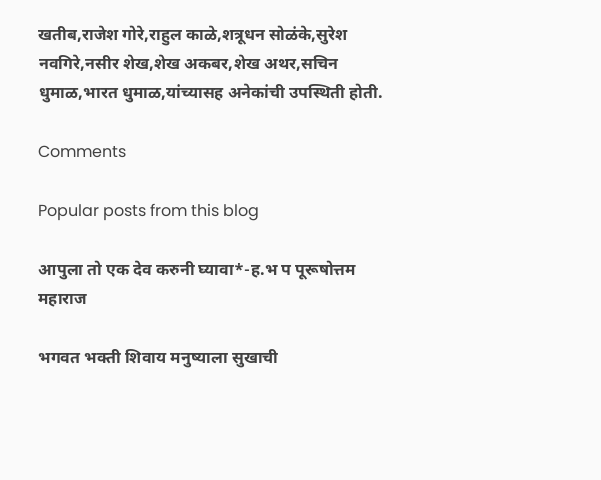खतीब,राजेश गोरे,राहुल काळे,शत्रूधन सोळंके,सुरेश नवगिरे,नसीर शेख,शेख अकबर,शेख अथर,सचिन धुमाळ,भारत धुमाळ,यांच्यासह अनेकांची उपस्थिती होती.

Comments

Popular posts from this blog

आपुला तो एक देव करुनी घ्यावा*-ह.भ प पूरूषोत्तम महाराज

भगवत भक्ती शिवाय मनुष्याला सुखाची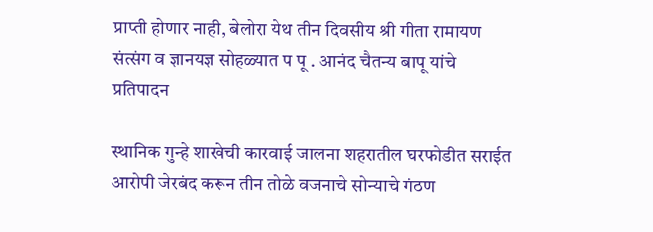प्राप्ती होणार नाही, बेलोरा येथ तीन दिवसीय श्री गीता रामायण संत्संग व ज्ञानयज्ञ सोहळ्यात प पू . आनंद चैतन्य बापू यांचे प्रतिपादन

स्थानिक गुन्हे शाखेची कारवाई जालना शहरातील घरफोडीत सराईत आरोपी जेरबंद करून तीन तोळे वजनाचे सोन्याचे गंठण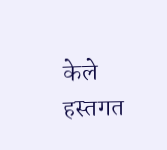केले हस्तगत